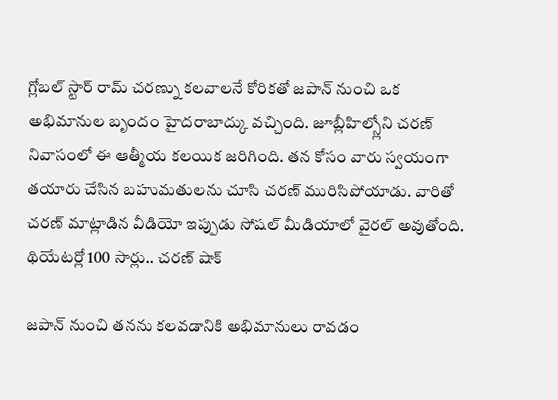గ్లోబల్ స్టార్ రామ్ చరణ్ను కలవాలనే కోరికతో జపాన్ నుంచి ఒక అభిమానుల బృందం హైదరాబాద్కు వచ్చింది. జూబ్లీహిల్స్లోని చరణ్ నివాసంలో ఈ ఆత్మీయ కలయిక జరిగింది. తన కోసం వారు స్వయంగా తయారు చేసిన బహుమతులను చూసి చరణ్ మురిసిపోయాడు. వారితో చరణ్ మాట్లాడిన వీడియో ఇప్పుడు సోషల్ మీడియాలో వైరల్ అవుతోంది.
థియేటర్లో 100 సార్లు.. చరణ్ షాక్

జపాన్ నుంచి తనను కలవడానికి అభిమానులు రావడం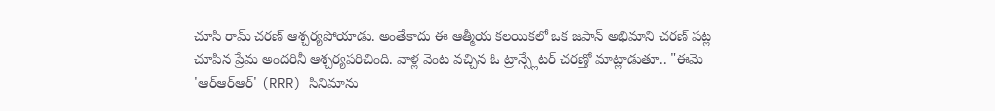చూసి రామ్ చరణ్ ఆశ్చర్యపోయాడు. అంతేకాదు ఈ ఆత్మీయ కలయికలో ఒక జపాన్ అభిమాని చరణ్ పట్ల చూపిన ప్రేమ అందరినీ ఆశ్చర్యపరిచింది. వాళ్ల వెంట వచ్చిన ఓ ట్రాన్స్లేటర్ చరణ్తో మాట్లాడుతూ.. "ఈమె 'ఆర్ఆర్ఆర్' (RRR) సినిమాను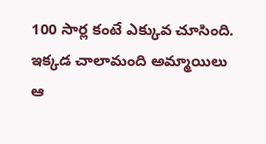100 సార్ల కంటే ఎక్కువ చూసింది. ఇక్కడ చాలామంది అమ్మాయిలు ఆ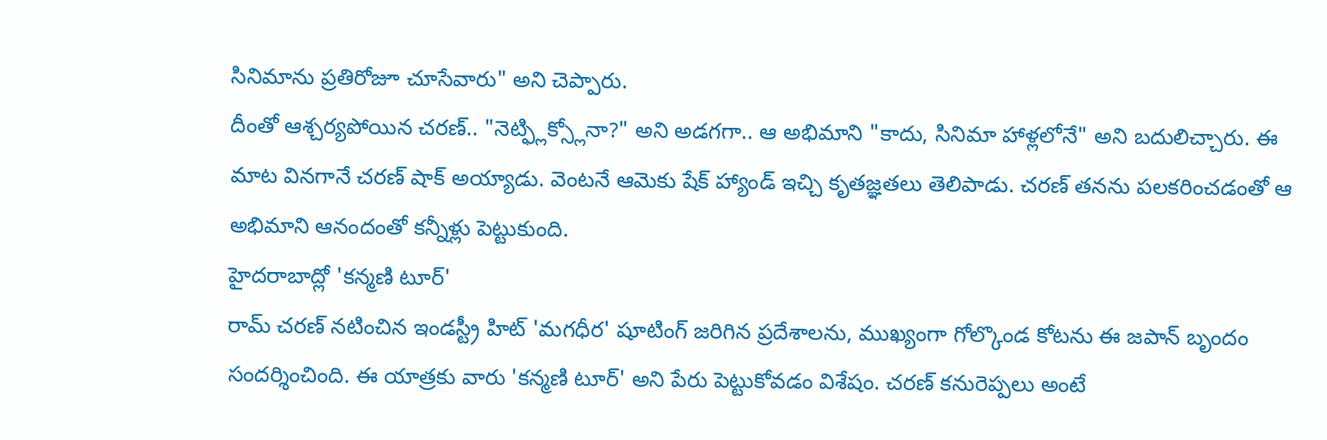సినిమాను ప్రతిరోజూ చూసేవారు" అని చెప్పారు.
దీంతో ఆశ్చర్యపోయిన చరణ్.. "నెట్ఫ్లిక్స్లోనా?" అని అడగగా.. ఆ అభిమాని "కాదు, సినిమా హాళ్లలోనే" అని బదులిచ్చారు. ఈ మాట వినగానే చరణ్ షాక్ అయ్యాడు. వెంటనే ఆమెకు షేక్ హ్యాండ్ ఇచ్చి కృతజ్ఞతలు తెలిపాడు. చరణ్ తనను పలకరించడంతో ఆ అభిమాని ఆనందంతో కన్నీళ్లు పెట్టుకుంది.
హైదరాబాద్లో 'కన్మణి టూర్'
రామ్ చరణ్ నటించిన ఇండస్ట్రీ హిట్ 'మగధీర' షూటింగ్ జరిగిన ప్రదేశాలను, ముఖ్యంగా గోల్కొండ కోటను ఈ జపాన్ బృందం సందర్శించింది. ఈ యాత్రకు వారు 'కన్మణి టూర్' అని పేరు పెట్టుకోవడం విశేషం. చరణ్ కనురెప్పలు అంటే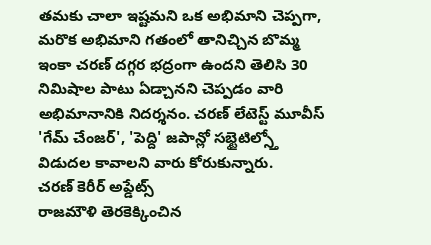తమకు చాలా ఇష్టమని ఒక అభిమాని చెప్పగా, మరొక అభిమాని గతంలో తానిచ్చిన బొమ్మ ఇంకా చరణ్ దగ్గర భద్రంగా ఉందని తెలిసి 30 నిమిషాల పాటు ఏడ్చానని చెప్పడం వారి అభిమానానికి నిదర్శనం. చరణ్ లేటెస్ట్ మూవీస్ 'గేమ్ చేంజర్', 'పెద్ది' జపాన్లో సబ్టైటిల్స్తో విడుదల కావాలని వారు కోరుకున్నారు.
చరణ్ కెరీర్ అప్డేట్స్
రాజమౌళి తెరకెక్కించిన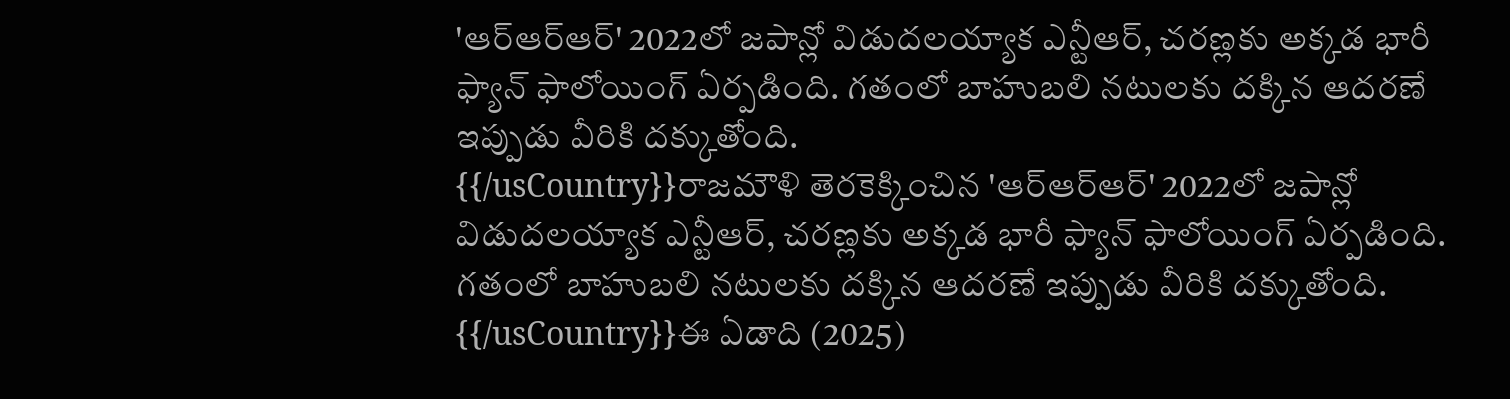'ఆర్ఆర్ఆర్' 2022లో జపాన్లో విడుదలయ్యాక ఎన్టీఆర్, చరణ్లకు అక్కడ భారీ ఫ్యాన్ ఫాలోయింగ్ ఏర్పడింది. గతంలో బాహుబలి నటులకు దక్కిన ఆదరణే ఇప్పుడు వీరికి దక్కుతోంది.
{{/usCountry}}రాజమౌళి తెరకెక్కించిన 'ఆర్ఆర్ఆర్' 2022లో జపాన్లో విడుదలయ్యాక ఎన్టీఆర్, చరణ్లకు అక్కడ భారీ ఫ్యాన్ ఫాలోయింగ్ ఏర్పడింది. గతంలో బాహుబలి నటులకు దక్కిన ఆదరణే ఇప్పుడు వీరికి దక్కుతోంది.
{{/usCountry}}ఈ ఏడాది (2025)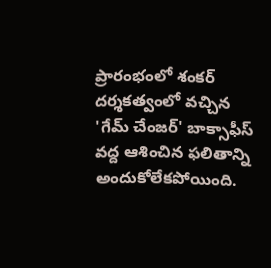ప్రారంభంలో శంకర్ దర్శకత్వంలో వచ్చిన 'గేమ్ చేంజర్' బాక్సాఫీస్ వద్ద ఆశించిన ఫలితాన్ని అందుకోలేకపోయింది.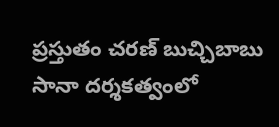ప్రస్తుతం చరణ్ బుచ్చిబాబు సానా దర్శకత్వంలో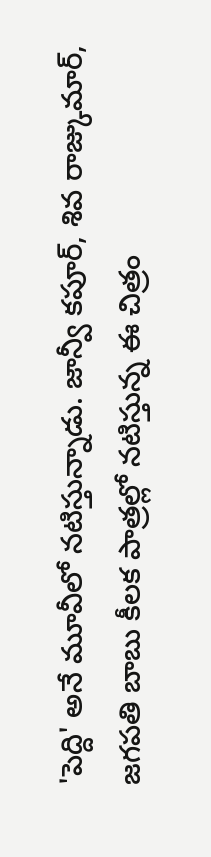'పెద్ది' అనే మూవీలో నటిస్తున్నాడు. జాన్వీ కపూర్, శివ రాజ్కుమార్, జగపతి బాబు కీలక పాత్రల్లో నటిస్తున్న ఈ చిత్రం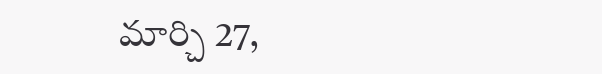మార్చి 27,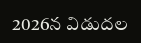2026న విడుదల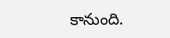కానుంది.